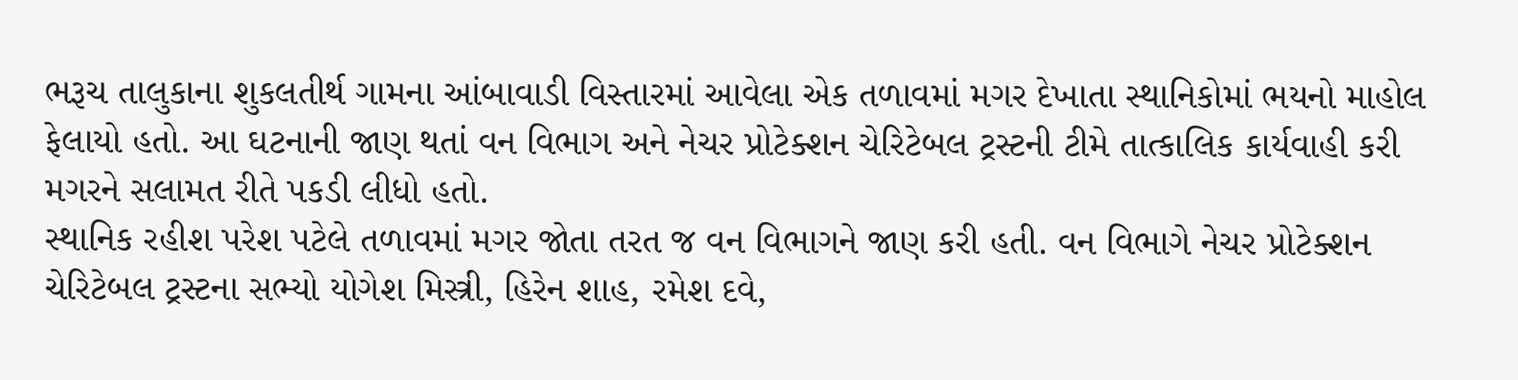ભરૂચ તાલુકાના શુકલતીર્થ ગામના આંબાવાડી વિસ્તારમાં આવેલા એક તળાવમાં મગર દેખાતા સ્થાનિકોમાં ભયનો માહોલ ફેલાયો હતો. આ ઘટનાની જાણ થતાં વન વિભાગ અને નેચર પ્રોટેક્શન ચેરિટેબલ ટ્રસ્ટની ટીમે તાત્કાલિક કાર્યવાહી કરી મગરને સલામત રીતે પકડી લીધો હતો.
સ્થાનિક રહીશ પરેશ પટેલે તળાવમાં મગર જોતા તરત જ વન વિભાગને જાણ કરી હતી. વન વિભાગે નેચર પ્રોટેક્શન ચેરિટેબલ ટ્રસ્ટના સભ્યો યોગેશ મિસ્ત્રી, હિરેન શાહ, રમેશ દવે,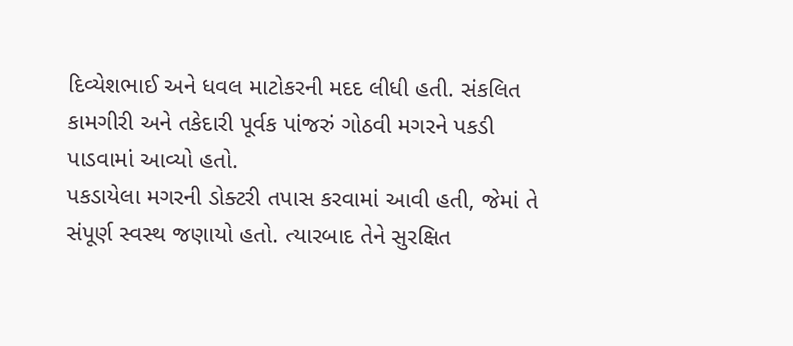દિવ્યેશભાઈ અને ધવલ માટોકરની મદદ લીધી હતી. સંકલિત કામગીરી અને તકેદારી પૂર્વક પાંજરું ગોઠવી મગરને પકડી પાડવામાં આવ્યો હતો.
પકડાયેલા મગરની ડોક્ટરી તપાસ કરવામાં આવી હતી, જેમાં તે સંપૂર્ણ સ્વસ્થ જણાયો હતો. ત્યારબાદ તેને સુરક્ષિત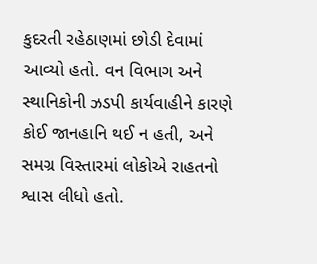કુદરતી રહેઠાણમાં છોડી દેવામાં આવ્યો હતો. વન વિભાગ અને સ્થાનિકોની ઝડપી કાર્યવાહીને કારણે કોઈ જાનહાનિ થઈ ન હતી, અને સમગ્ર વિસ્તારમાં લોકોએ રાહતનો શ્વાસ લીધો હતો.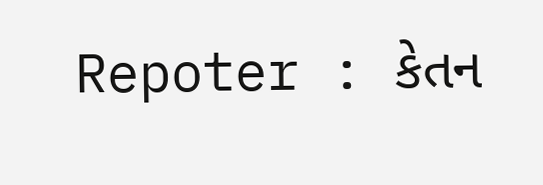Repoter : કેતન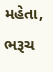મહેતા, ભરૂચ